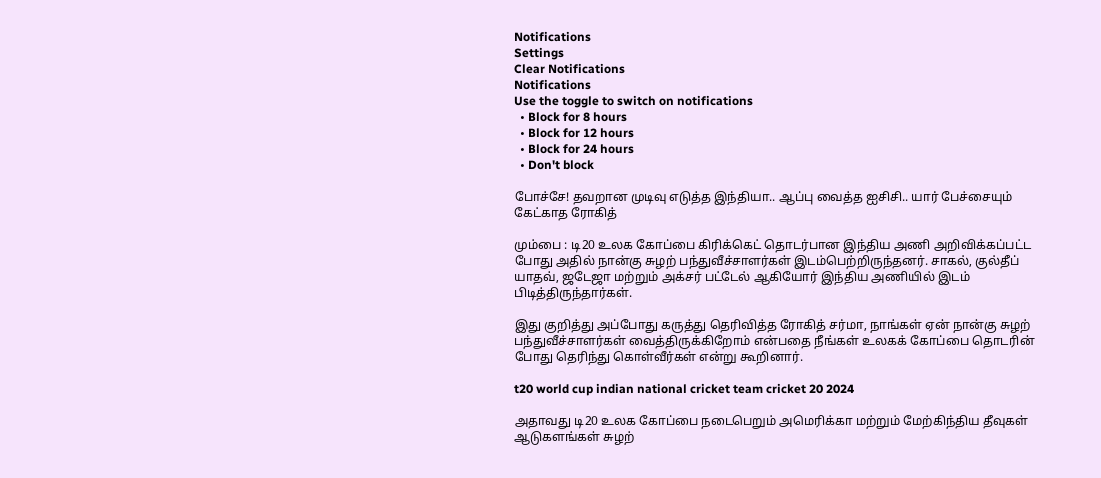Notifications
Settings
Clear Notifications
Notifications
Use the toggle to switch on notifications
  • Block for 8 hours
  • Block for 12 hours
  • Block for 24 hours
  • Don't block

போச்சே! தவறான முடிவு எடுத்த இந்தியா.. ஆப்பு வைத்த ஐசிசி.. யார் பேச்சையும் கேட்காத ரோகித்

மும்பை : டி20 உலக கோப்பை கிரிக்கெட் தொடர்பான இந்திய அணி அறிவிக்கப்பட்ட போது அதில் நான்கு சுழற் பந்துவீச்சாளர்கள் இடம்பெற்றிருந்தனர். சாகல், குல்தீப் யாதவ், ஜடேஜா மற்றும் அக்சர் பட்டேல் ஆகியோர் இந்திய அணியில் இடம் பிடித்திருந்தார்கள்.

இது குறித்து அப்போது கருத்து தெரிவித்த ரோகித் சர்மா, நாங்கள் ஏன் நான்கு சுழற் பந்துவீச்சாளர்கள் வைத்திருக்கிறோம் என்பதை நீங்கள் உலகக் கோப்பை தொடரின் போது தெரிந்து கொள்வீர்கள் என்று கூறினார்.

t20 world cup indian national cricket team cricket 20 2024

அதாவது டி20 உலக கோப்பை நடைபெறும் அமெரிக்கா மற்றும் மேற்கிந்திய தீவுகள் ஆடுகளங்கள் சுழற்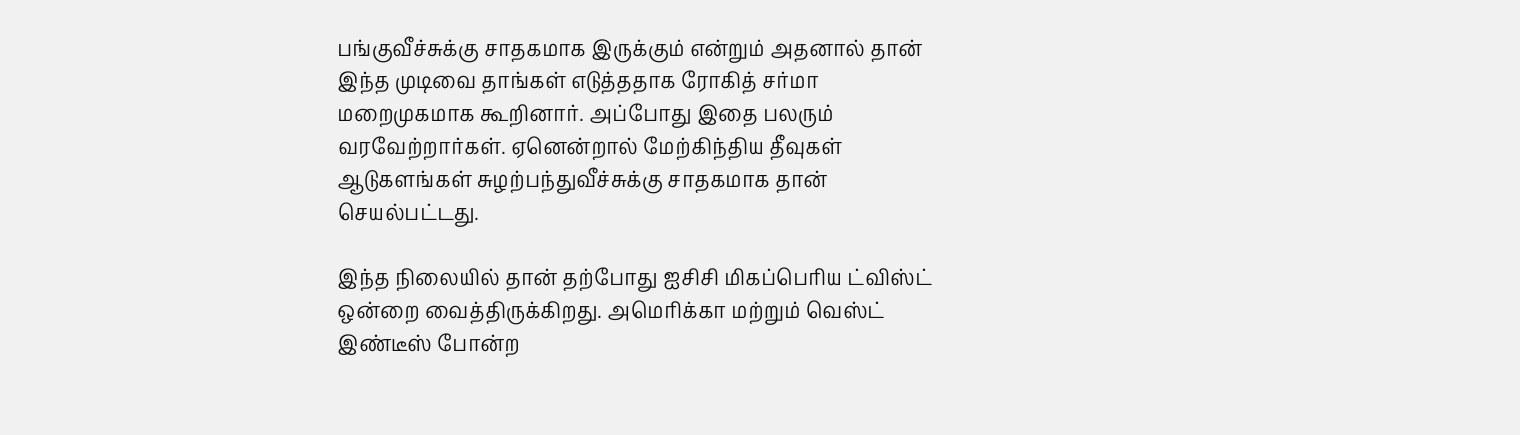பங்குவீச்சுக்கு சாதகமாக இருக்கும் என்றும் அதனால் தான் இந்த முடிவை தாங்கள் எடுத்ததாக ரோகித் சர்மா மறைமுகமாக கூறினார். அப்போது இதை பலரும் வரவேற்றார்கள். ஏனென்றால் மேற்கிந்திய தீவுகள் ஆடுகளங்கள் சுழற்பந்துவீச்சுக்கு சாதகமாக தான் செயல்பட்டது.

இந்த நிலையில் தான் தற்போது ஐசிசி மிகப்பெரிய ட்விஸ்ட் ஒன்றை வைத்திருக்கிறது. அமெரிக்கா மற்றும் வெஸ்ட் இண்டீஸ் போன்ற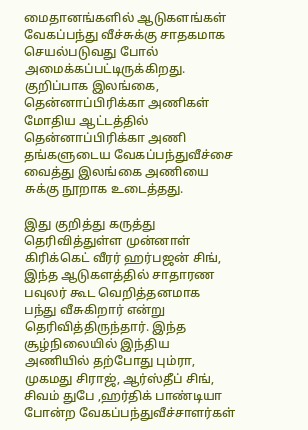மைதானங்களில் ஆடுகளங்கள் வேகப்பந்து வீச்சுக்கு சாதகமாக செயல்படுவது போல் அமைக்கப்பட்டிருக்கிறது. குறிப்பாக இலங்கை, தென்னாப்பிரிக்கா அணிகள் மோதிய ஆட்டத்தில் தென்னாப்பிரிக்கா அணி தங்களுடைய வேகப்பந்துவீச்சை வைத்து இலங்கை அணியை சுக்கு நூறாக உடைத்தது.

இது குறித்து கருத்து தெரிவித்துள்ள முன்னாள் கிரிக்கெட் வீரர் ஹர்பஜன் சிங், இந்த ஆடுகளத்தில் சாதாரண பவுலர் கூட வெறித்தனமாக பந்து வீசுகிறார் என்று தெரிவித்திருந்தார். இந்த சூழ்நிலையில் இந்திய அணியில் தற்போது பும்ரா, முகமது சிராஜ், ஆர்ஸ்தீப் சிங், சிவம் துபே ,ஹர்திக் பாண்டியா போன்ற வேகப்பந்துவீச்சாளர்கள்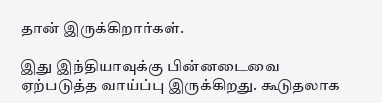தான் இருக்கிறார்கள்.

இது இந்தியாவுக்கு பின்னடைவை ஏற்படுத்த வாய்ப்பு இருக்கிறது. கூடுதலாக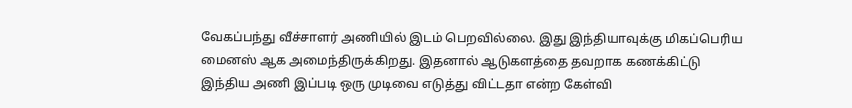வேகப்பந்து வீச்சாளர் அணியில் இடம் பெறவில்லை. இது இந்தியாவுக்கு மிகப்பெரிய மைனஸ் ஆக அமைந்திருக்கிறது. இதனால் ஆடுகளத்தை தவறாக கணக்கிட்டு இந்திய அணி இப்படி ஒரு முடிவை எடுத்து விட்டதா என்ற கேள்வி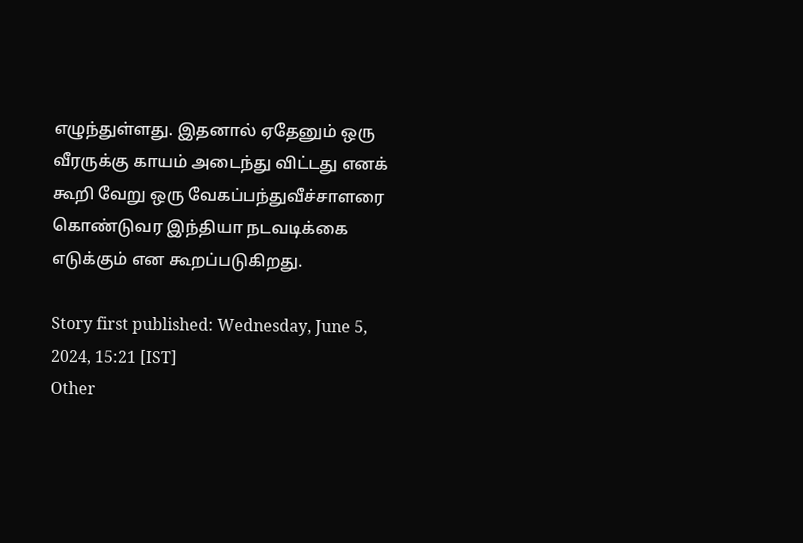எழுந்துள்ளது. இதனால் ஏதேனும் ஒரு வீரருக்கு காயம் அடைந்து விட்டது எனக் கூறி வேறு ஒரு வேகப்பந்துவீச்சாளரை கொண்டுவர இந்தியா நடவடிக்கை எடுக்கும் என கூறப்படுகிறது.

Story first published: Wednesday, June 5, 2024, 15:21 [IST]
Other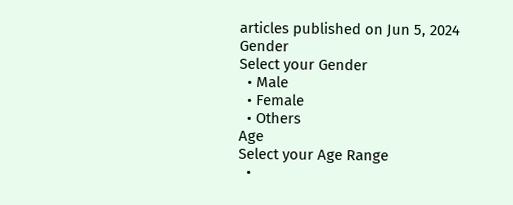articles published on Jun 5, 2024
Gender
Select your Gender
  • Male
  • Female
  • Others
Age
Select your Age Range
  •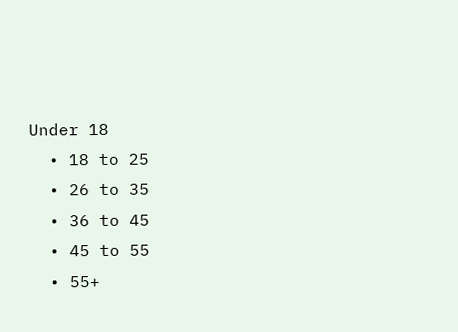Under 18
  • 18 to 25
  • 26 to 35
  • 36 to 45
  • 45 to 55
  • 55+